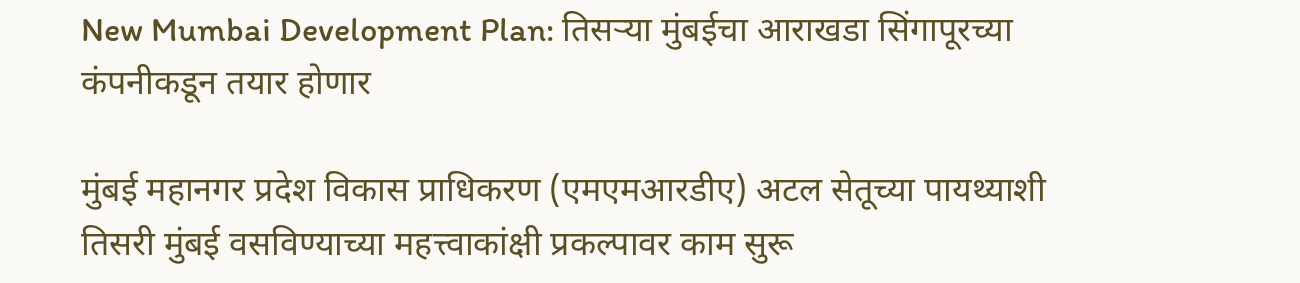New Mumbai Development Plan: तिसऱ्या मुंबईचा आराखडा सिंगापूरच्या कंपनीकडून तयार होणार

मुंबई महानगर प्रदेश विकास प्राधिकरण (एमएमआरडीए) अटल सेतूच्या पायथ्याशी तिसरी मुंबई वसविण्याच्या महत्त्वाकांक्षी प्रकल्पावर काम सुरू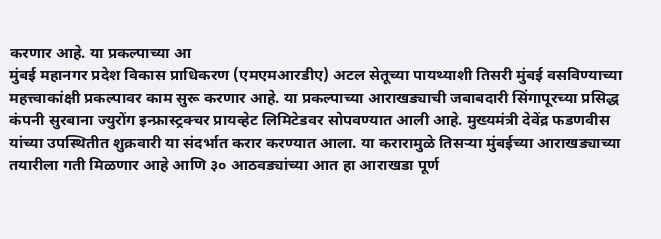करणार आहे. या प्रकल्पाच्या आ
मुंबई महानगर प्रदेश विकास प्राधिकरण (एमएमआरडीए) अटल सेतूच्या पायथ्याशी तिसरी मुंबई वसविण्याच्या महत्त्वाकांक्षी प्रकल्पावर काम सुरू करणार आहे. या प्रकल्पाच्या आराखड्याची जबाबदारी सिंगापूरच्या प्रसिद्ध कंपनी सुरबाना ज्युरोंग इन्फ्रास्ट्रक्चर प्रायव्हेट लिमिटेडवर सोपवण्यात आली आहे. मुख्यमंत्री देवेंद्र फडणवीस यांच्या उपस्थितीत शुक्रवारी या संदर्भात करार करण्यात आला. या करारामुळे तिसऱ्या मुंबईच्या आराखड्याच्या तयारीला गती मिळणार आहे आणि ३० आठवड्यांच्या आत हा आराखडा पूर्ण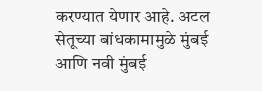करण्यात येणार आहे. अटल सेतूच्या बांधकामामुळे मुंबई आणि नवी मुंबई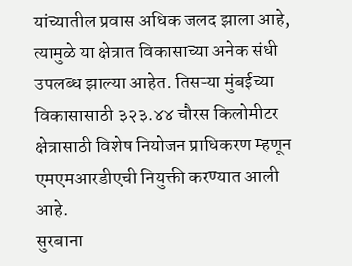यांच्यातील प्रवास अधिक जलद झाला आहे, त्यामुळे या क्षेत्रात विकासाच्या अनेक संधी उपलब्ध झाल्या आहेत. तिसऱ्या मुंबईच्या विकासासाठी ३२३.४४ चौरस किलोमीटर क्षेत्रासाठी विशेष नियोजन प्राधिकरण म्हणून एमएमआरडीएची नियुक्ती करण्यात आली आहे.
सुरबाना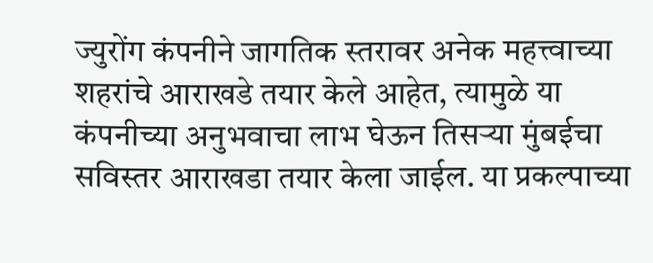ज्युरोंग कंपनीने जागतिक स्तरावर अनेक महत्त्वाच्या शहरांचे आराखडे तयार केले आहेत, त्यामुळे या कंपनीच्या अनुभवाचा लाभ घेऊन तिसऱ्या मुंबईचा सविस्तर आराखडा तयार केला जाईल. या प्रकल्पाच्या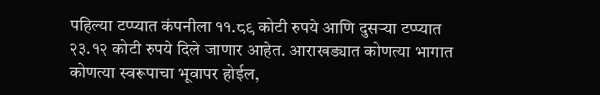पहिल्या टप्प्यात कंपनीला ११.८९ कोटी रुपये आणि दुसऱ्या टप्प्यात २३.१२ कोटी रुपये दिले जाणार आहेत. आराखड्यात कोणत्या भागात कोणत्या स्वरूपाचा भूवापर होईल,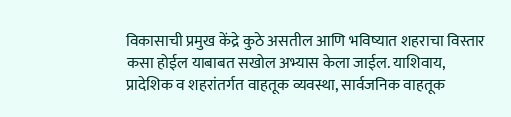विकासाची प्रमुख केंद्रे कुठे असतील आणि भविष्यात शहराचा विस्तार कसा होईल याबाबत सखोल अभ्यास केला जाईल. याशिवाय, प्रादेशिक व शहरांतर्गत वाहतूक व्यवस्था, सार्वजनिक वाहतूक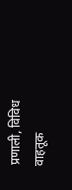प्रणाली, विविध वाहतूक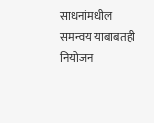साधनांमधील समन्वय याबाबतही नियोजन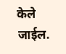केले जाईल.